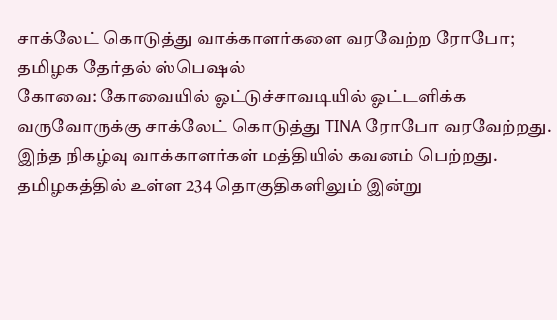சாக்லேட் கொடுத்து வாக்காளர்களை வரவேற்ற ரோபோ; தமிழக தேர்தல் ஸ்பெஷல்
கோவை: கோவையில் ஓட்டுச்சாவடியில் ஓட்டளிக்க வருவோருக்கு சாக்லேட் கொடுத்து TINA ரோபோ வரவேற்றது. இந்த நிகழ்வு வாக்காளர்கள் மத்தியில் கவனம் பெற்றது.
தமிழகத்தில் உள்ள 234 தொகுதிகளிலும் இன்று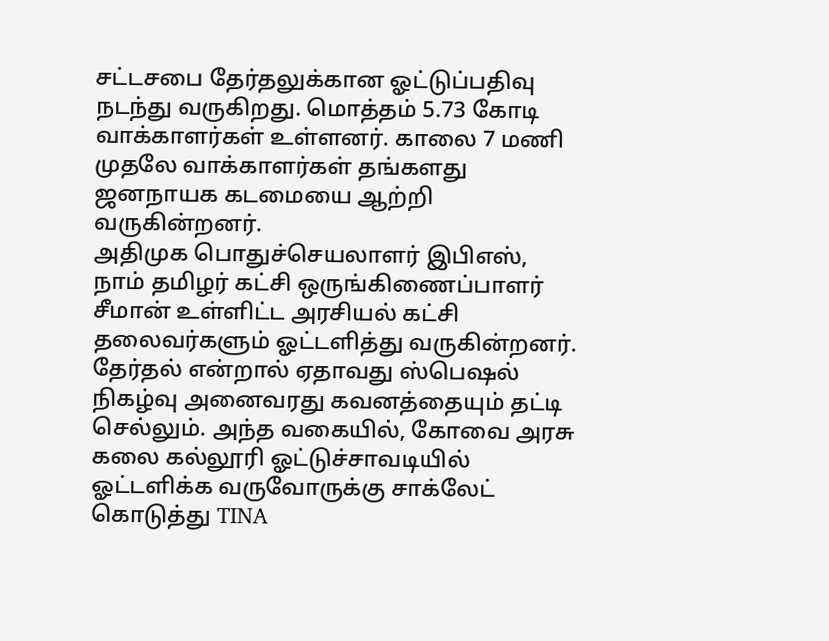சட்டசபை தேர்தலுக்கான ஓட்டுப்பதிவு நடந்து வருகிறது. மொத்தம் 5.73 கோடி வாக்காளர்கள் உள்ளனர். காலை 7 மணி முதலே வாக்காளர்கள் தங்களது ஜனநாயக கடமையை ஆற்றி வருகின்றனர்.
அதிமுக பொதுச்செயலாளர் இபிஎஸ், நாம் தமிழர் கட்சி ஒருங்கிணைப்பாளர் சீமான் உள்ளிட்ட அரசியல் கட்சி தலைவர்களும் ஓட்டளித்து வருகின்றனர்.
தேர்தல் என்றால் ஏதாவது ஸ்பெஷல் நிகழ்வு அனைவரது கவனத்தையும் தட்டி செல்லும். அந்த வகையில், கோவை அரசு கலை கல்லூரி ஓட்டுச்சாவடியில் ஓட்டளிக்க வருவோருக்கு சாக்லேட் கொடுத்து TINA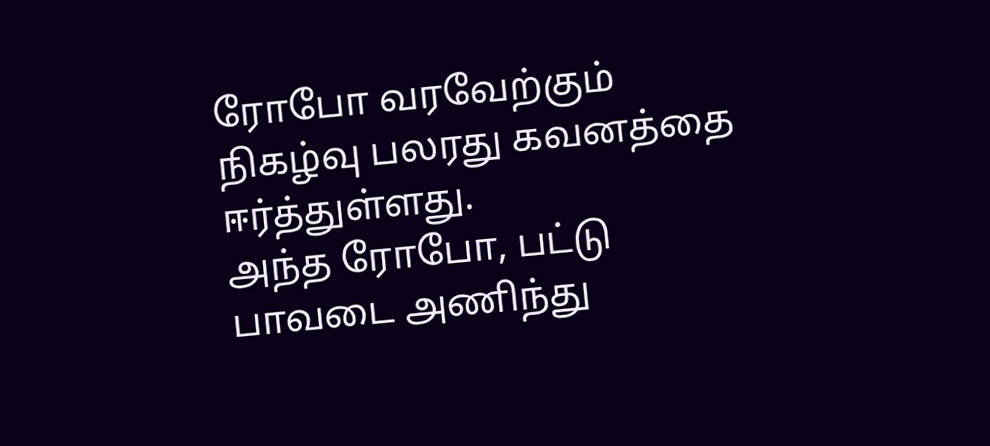ரோபோ வரவேற்கும் நிகழ்வு பலரது கவனத்தை ஈர்த்துள்ளது.
அந்த ரோபோ, பட்டு பாவடை அணிந்து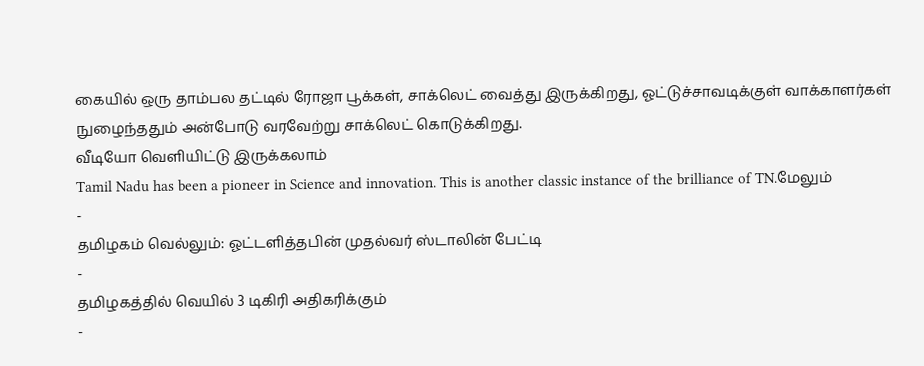கையில் ஒரு தாம்பல தட்டில் ரோஜா பூக்கள், சாக்லெட் வைத்து இருக்கிறது, ஓட்டுச்சாவடிக்குள் வாக்காளர்கள் நுழைந்ததும் அன்போடு வரவேற்று சாக்லெட் கொடுக்கிறது.
வீடியோ வெளியிட்டு இருக்கலாம்
Tamil Nadu has been a pioneer in Science and innovation. This is another classic instance of the brilliance of TN.மேலும்
-
தமிழகம் வெல்லும்: ஓட்டளித்தபின் முதல்வர் ஸ்டாலின் பேட்டி
-
தமிழகத்தில் வெயில் 3 டிகிரி அதிகரிக்கும்
-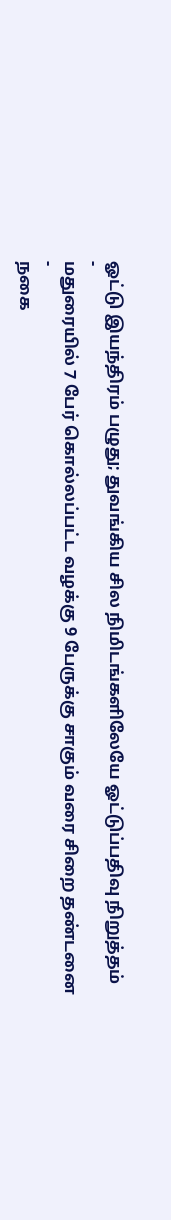ஓட்டு இயந்திரம் பழுது; துவங்கிய சில நிமிடங்களிலேயே ஓட்டுப்பதிவு நிறுத்தம்
-
மதுரையில் 7 பேர் கொல்லப்பட்ட வழக்கு 9 பேருக்கு சாகும் வரை சிறை தண்டனை
-
நகை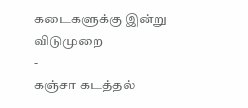கடைகளுக்கு இன்று விடுமுறை
-
கஞ்சா கடத்தல்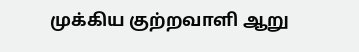முக்கிய குற்றவாளி ஆறு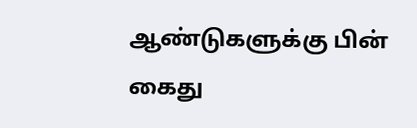ஆண்டுகளுக்கு பின் கைது